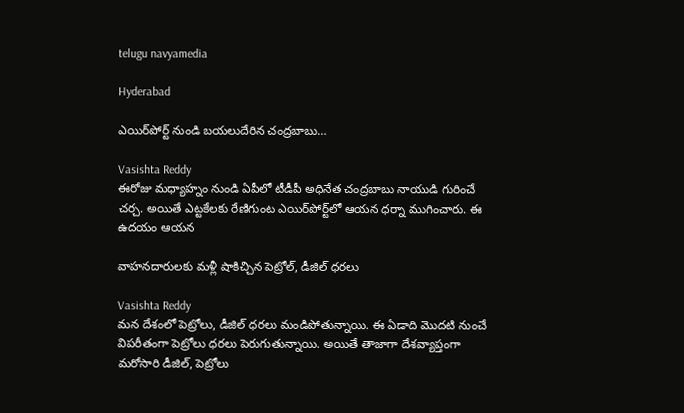telugu navyamedia

Hyderabad

ఎయిర్‌పోర్ట్‌ నుండి బయలుదేరిన చంద్రబాబు…

Vasishta Reddy
ఈరోజు మధ్యాహ్నం నుండి ఏపీలో టీడీపీ అధినేత చంద్రబాబు నాయుడి గురించే చర్చ. అయితే ఎట్టకేలకు రేణిగుంట ఎయిర్‌పోర్ట్‌లో ఆయన ధర్నా ముగించారు. ఈ ఉదయం ఆయన

వాహనదారులకు మళ్లీ షాకిచ్చిన పెట్రోల్‌, డీజిల్‌ ధరలు

Vasishta Reddy
మన దేశంలో పెట్రోలు, డీజిల్‌ ధరలు మండిపోతున్నాయి. ఈ ఏడాది మొదటి నుంచే విపరీతంగా పెట్రోలు ధరలు పెరుగుతున్నాయి. అయితే తాజాగా దేశవ్యాప్తంగా మరోసారి డీజిల్‌, పెట్రోలు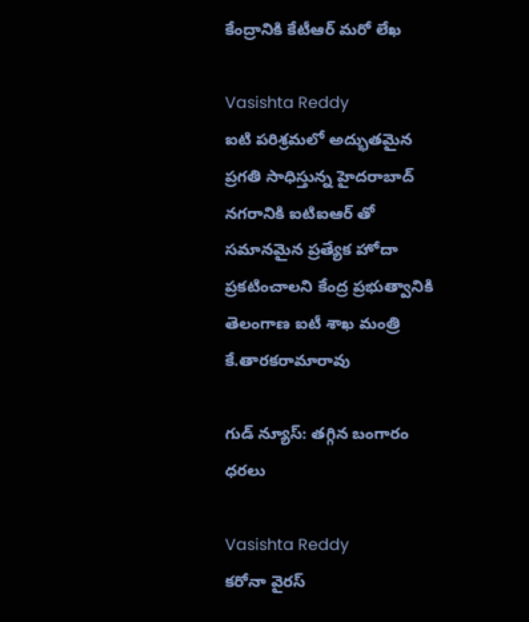కేంద్రానికి కేటీఆర్ మరో లేఖ

Vasishta Reddy
ఐటి పరిశ్రమలో అద్భుతమైన ప్రగతి సాధిస్తున్న హైదరాబాద్ నగరానికి ఐటిఐఆర్ తో సమానమైన ప్రత్యేక హోదా ప్రకటించాలని కేంద్ర ప్రభుత్వానికి తెలంగాణ ఐటీ శాఖ మంత్రి కే.తారకరామారావు

గుడ్ న్యూస్: తగ్గిన బంగారం ధరలు

Vasishta Reddy
కరోనా వైరస్‌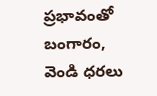ప్రభావంతో బంగారం, వెండి ధరలు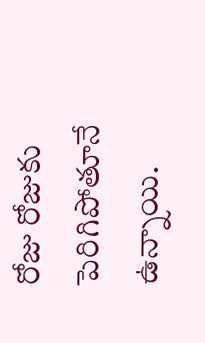రోజు రోజుకు పెరిగిపోతూనే ఉన్నాయి.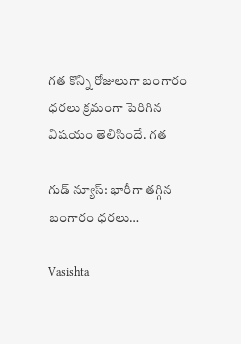గత కొన్ని రోజులుగా బంగారం ధరలు క్రమంగా పెరిగిన విషయం తెలిసిందే. గత

గుడ్ న్యూస్: భారీగా తగ్గిన బంగారం ధరలు…

Vasishta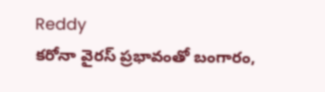Reddy
కరోనా వైరస్‌ ప్రభావంతో బంగారం,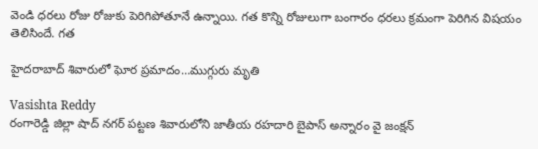వెండి ధరలు రోజు రోజుకు పెరిగిపోతూనే ఉన్నాయి. గత కొన్ని రోజులుగా బంగారం ధరలు క్రమంగా పెరిగిన విషయం తెలిసిందే. గత

హైదరాబాద్ శివారులో ఘోర ప్రమాదం…ముగ్గురు మృతి

Vasishta Reddy
రంగారెడ్డి జిల్లా షాద్ నగర్ పట్టణ శివారులోని జాతీయ రహదారి బైపాస్ అన్నారం వై జంక్షన్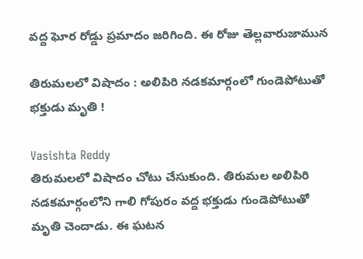వద్ద ఘోర రోడ్డు ప్రమాదం జరిగింది. ఈ రోజు తెల్లవారుజామున

తిరుమలలో విషాదం : అలిపిరి నడకమార్గంలో గుండెపోటుతో భక్తుడు మృతి !

Vasishta Reddy
తిరుమలలో విషాదం చోటు చేసుకుంది. తిరుమల అలిపిరి నడకమార్గంలోని గాలి గోపురం వద్ద భక్తుడు గుండెపోటుతో మృతి చెందాడు. ఈ ఘటన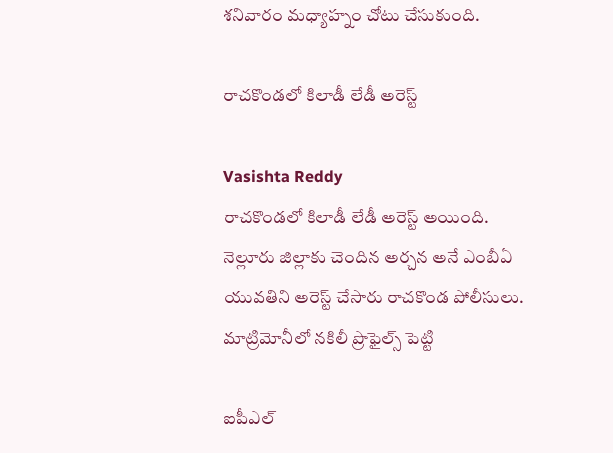శనివారం మధ్యాహ్నం చోటు చేసుకుంది.

రాచకొండలో కిలాడీ లేడీ అరెస్ట్

Vasishta Reddy
రాచకొండలో కిలాడీ లేడీ అరెస్ట్ అయింది. నెల్లూరు జిల్లాకు చెందిన అర్చన అనే ఎంబీఏ యువతిని అరెస్ట్ చేసారు రాచకొండ పోలీసులు. మాట్రిమోనీలో నకిలీ ప్రొఫైల్స్ పెట్టి

ఐపీఎల్‌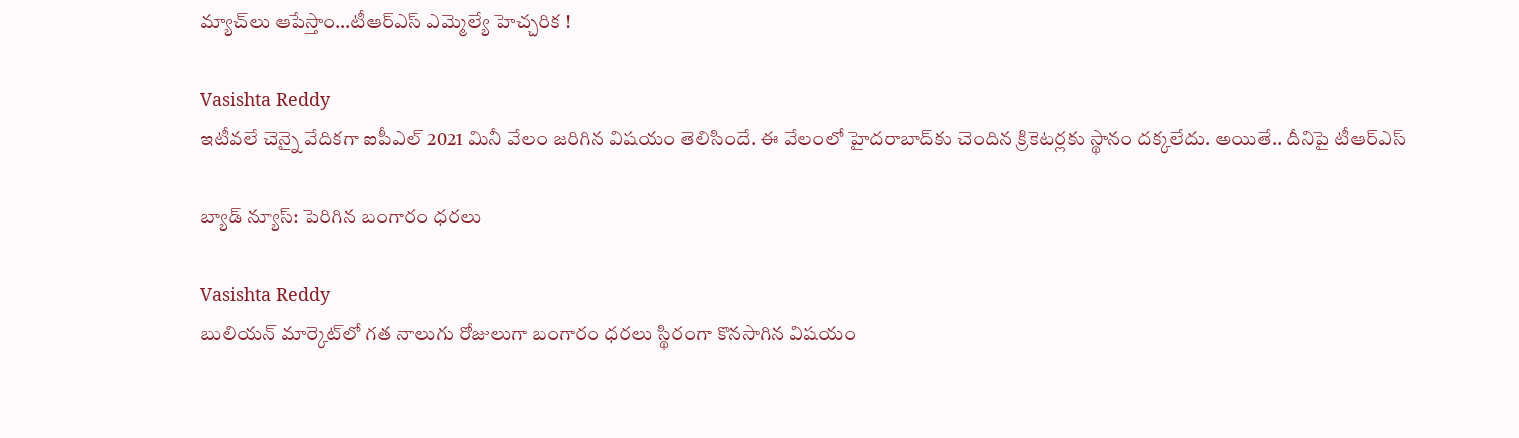మ్యాచ్‌లు ఆపేస్తాం…టీఆర్‌ఎస్‌ ఎమ్మెల్యే హెచ్చరిక !

Vasishta Reddy
ఇటీవలే చెన్నై వేదికగా ఐపీఎల్‌ 2021 మినీ వేలం జరిగిన విషయం తెలిసిందే. ఈ వేలంలో హైదరాబాద్‌కు చెందిన క్రికెటర్లకు స్థానం దక్కలేదు. అయితే.. దీనిపై టీఆర్‌ఎస్‌

బ్యాడ్ న్యూస్: పెరిగిన బంగారం ధరలు

Vasishta Reddy
బులియన్‌ మార్కెట్‌లో గత నాలుగు రోజులుగా బంగారం ధరలు స్థిరంగా కొనసాగిన విషయం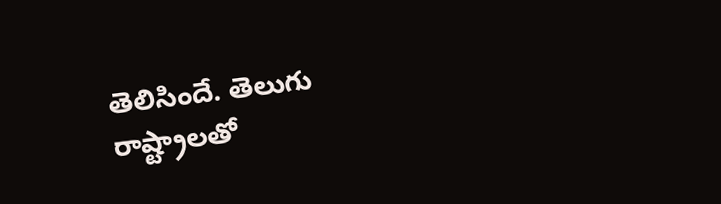తెలిసిందే. తెలుగు రాష్ట్రాలతో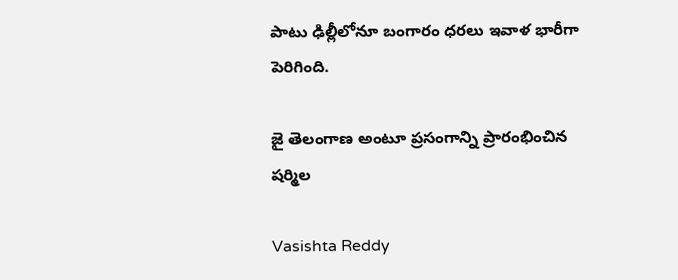పాటు ఢిల్లీలోనూ బంగారం ధరలు ఇవాళ భారీగా పెరిగింది.

జై తెలంగాణ అంటూ ప్రసంగాన్ని ప్రారంభించిన షర్మిల

Vasishta Reddy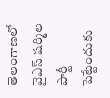తెలంగాణలో వైఎస్ షర్మిల పార్టీ పెట్టేందుకు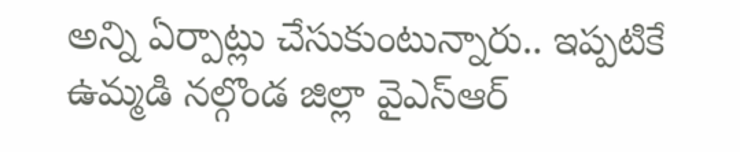అన్ని ఏర్పాట్లు చేసుకుంటున్నారు.. ఇప్పటికే ఉమ్మడి నల్గొండ జిల్లా వైఎస్ఆర్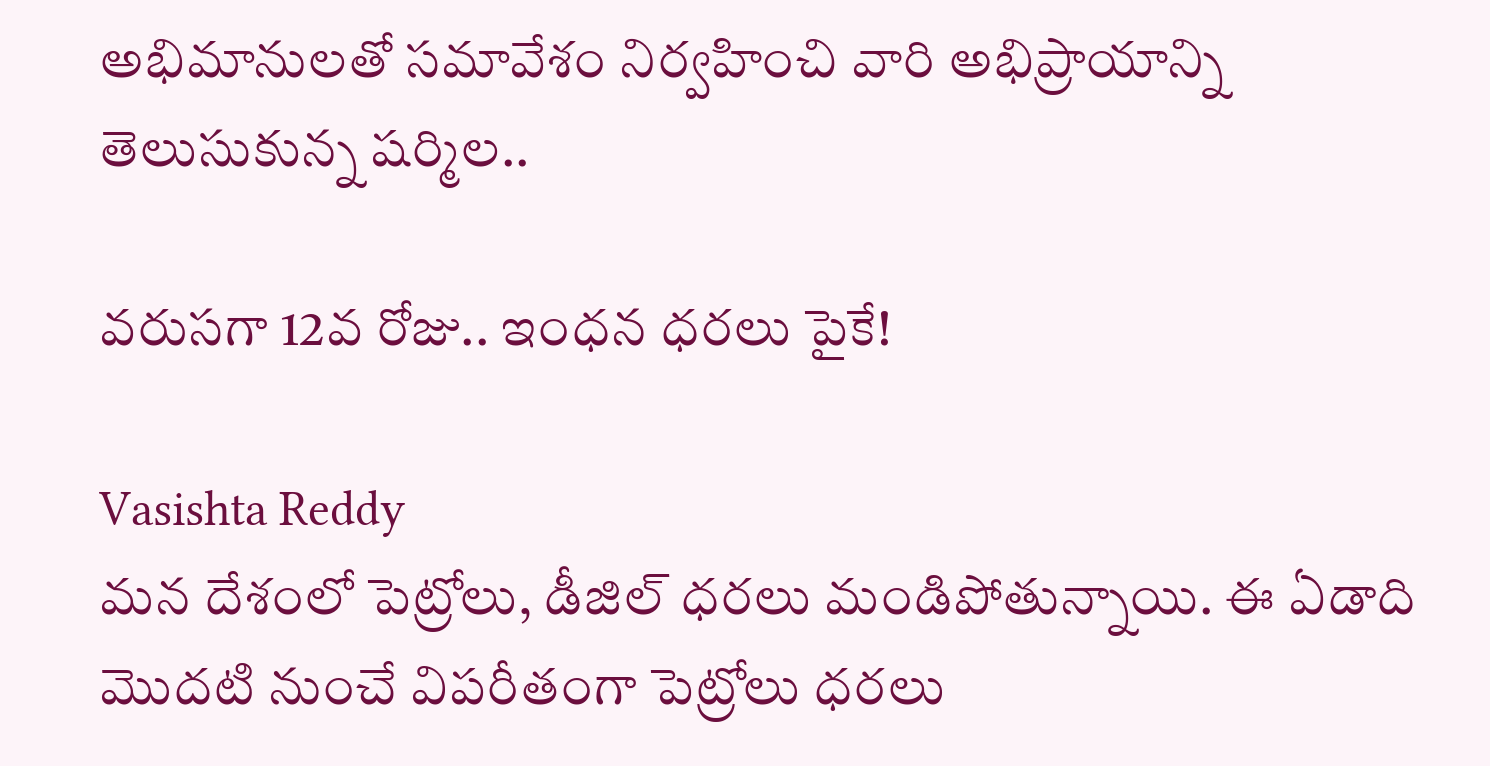అభిమానులతో సమావేశం నిర్వహించి వారి అభిప్రాయాన్ని తెలుసుకున్న షర్మిల..

వరుసగా 12వ రోజు.. ఇంధన ధరలు పైకే!

Vasishta Reddy
మన దేశంలో పెట్రోలు, డీజిల్‌ ధరలు మండిపోతున్నాయి. ఈ ఏడాది మొదటి నుంచే విపరీతంగా పెట్రోలు ధరలు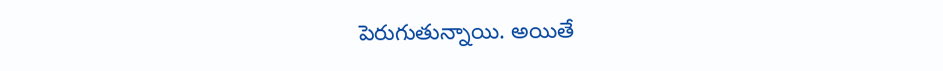పెరుగుతున్నాయి. అయితే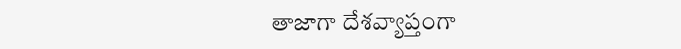తాజాగా దేశవ్యాప్తంగా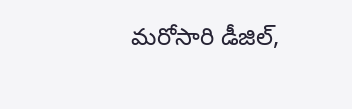మరోసారి డీజిల్‌,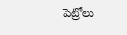పెట్రోలు